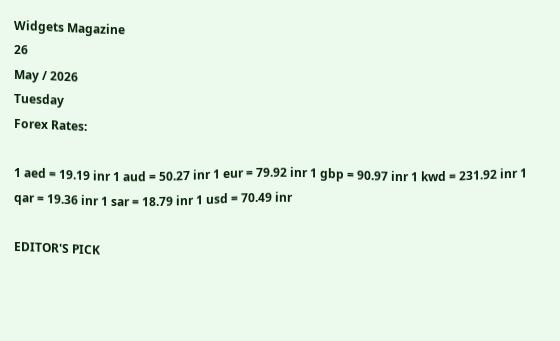Widgets Magazine
26
May / 2026
Tuesday
Forex Rates:

1 aed = 19.19 inr 1 aud = 50.27 inr 1 eur = 79.92 inr 1 gbp = 90.97 inr 1 kwd = 231.92 inr 1 qar = 19.36 inr 1 sar = 18.79 inr 1 usd = 70.49 inr

EDITOR'S PICK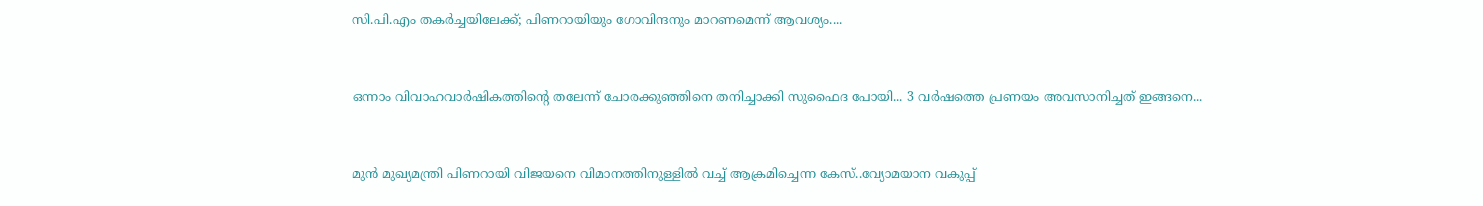സി.പി.എം തകർച്ചയിലേക്ക്; പിണറായിയും ഗോവിന്ദനും മാറണമെന്ന് ആവശ്യം....


ഒന്നാം വിവാഹവാർഷികത്തിന്റെ തലേന്ന് ചോരക്കുഞ്ഞിനെ തനിച്ചാക്കി സുഫൈദ പോയി... 3 വർഷത്തെ പ്രണയം അവസാനിച്ചത് ഇങ്ങനെ...


മുൻ മുഖ്യമന്ത്രി പിണറായി വിജയനെ വിമാനത്തിനുള്ളിൽ വച്ച് ആക്രമിച്ചെന്ന കേസ്..വ്യോമയാന വകുപ്പ്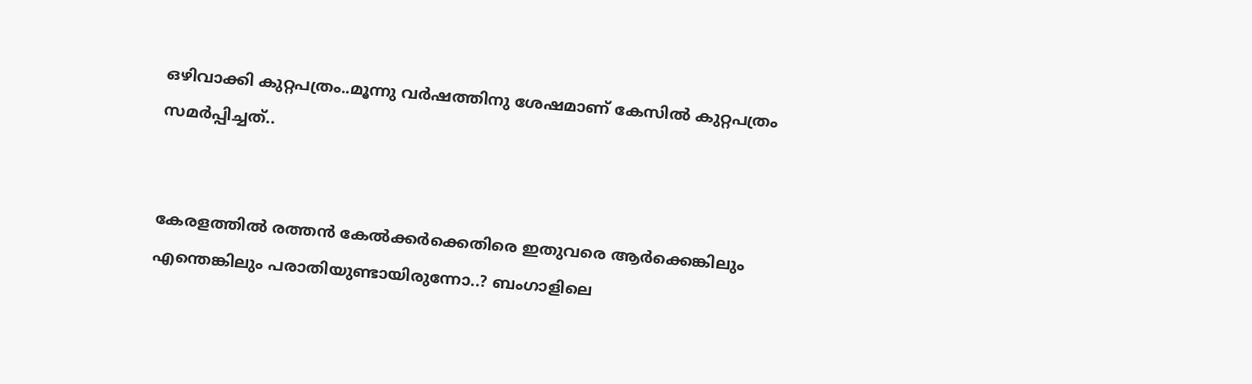ഒഴിവാക്കി കുറ്റപത്രം..മൂന്നു വർഷത്തിനു ശേഷമാണ് കേസിൽ കുറ്റപത്രം സമർപ്പിച്ചത്..


കേരളത്തിൽ രത്തൻ കേൽക്കർക്കെതിരെ ഇതുവരെ ആർക്കെങ്കിലും എന്തെങ്കിലും പരാതിയുണ്ടായിരുന്നോ..? ബംഗാളിലെ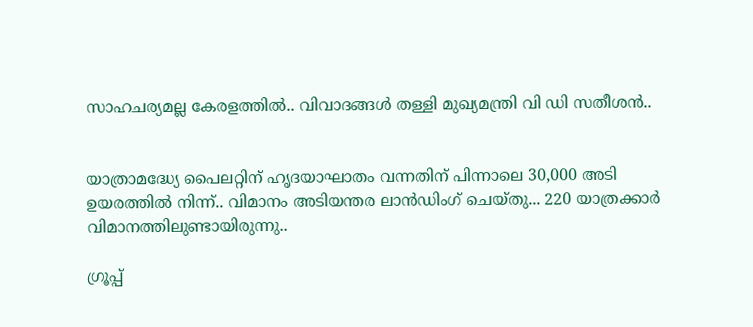സാഹചര്യമല്ല കേരളത്തിൽ.. വിവാദങ്ങൾ തള്ളി മുഖ്യമന്ത്രി വി ഡി സതീശൻ..


യാത്രാമദ്ധ്യേ പൈലറ്റിന് ഹൃദയാഘാതം വന്നതിന് പിന്നാലെ 30,000 അടി ഉയരത്തിൽ നിന്ന്.. വിമാനം അടിയന്തര ലാൻഡിംഗ് ചെയ്‌തു... 220 യാത്രക്കാർ വിമാനത്തിലുണ്ടായിരുന്നു..

ഗ്രൂപ്പ്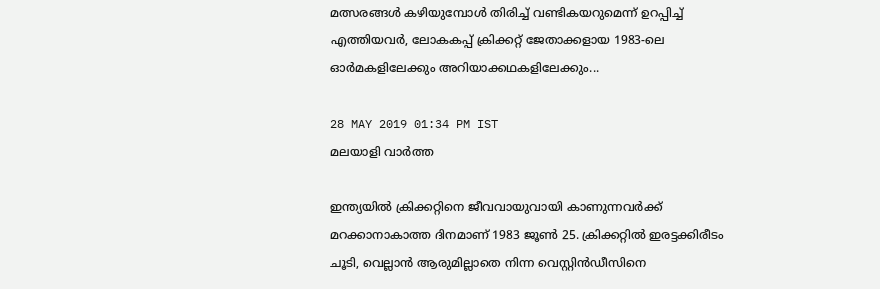മത്സരങ്ങള്‍ കഴിയുമ്പോള്‍ തിരിച്ച് വണ്ടികയറുമെന്ന് ഉറപ്പിച്ച് എത്തിയവര്‍, ലോകകപ്പ് ക്രിക്കറ്റ് ജേതാക്കളായ 1983-ലെ ഓര്‍മകളിലേക്കും അറിയാക്കഥകളിലേക്കും...

28 MAY 2019 01:34 PM IST
മലയാളി വാര്‍ത്ത

ഇന്ത്യയില്‍ ക്രിക്കറ്റിനെ ജീവവായുവായി കാണുന്നവര്‍ക്ക് മറക്കാനാകാത്ത ദിനമാണ് 1983 ജൂണ്‍ 25. ക്രിക്കറ്റില്‍ ഇരട്ടക്കിരീടം ചൂടി, വെല്ലാന്‍ ആരുമില്ലാതെ നിന്ന വെസ്റ്റിന്‍ഡീസിനെ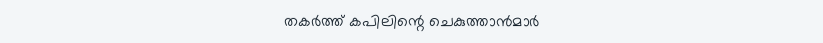തകര്‍ത്ത് കപിലിന്റെ ചെകുത്താന്‍മാര്‍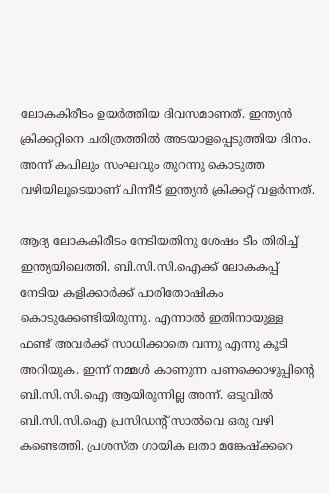ലോകകിരീടം ഉയര്‍ത്തിയ ദിവസമാണത്. ഇന്ത്യന്‍ ക്രിക്കറ്റിനെ ചരിത്രത്തില്‍ അടയാളപ്പെടുത്തിയ ദിനം. അന്ന് കപിലും സംഘവും തുറന്നു കൊടുത്ത വഴിയിലൂടെയാണ് പിന്നീട് ഇന്ത്യന്‍ ക്രിക്കറ്റ് വളര്‍ന്നത്.

ആദ്യ ലോകകിരീടം നേടിയതിനു ശേഷം ടീം തിരിച്ച് ഇന്ത്യയിലെത്തി. ബി.സി.സി.ഐക്ക് ലോകകപ്പ് നേടിയ കളിക്കാര്‍ക്ക് പാരിതോഷികം കൊടുക്കേണ്ടിയിരുന്നു. എന്നാല്‍ ഇതിനായുള്ള ഫണ്ട് അവര്‍ക്ക് സാധിക്കാതെ വന്നു എന്നു കൂടി അറിയുക. ഇന്ന് നമ്മള്‍ കാണുന്ന പണക്കൊഴുപ്പിന്റെ ബി.സി.സി.ഐ ആയിരുന്നില്ല അന്ന്. ഒടുവില്‍ ബി.സി.സി.ഐ പ്രസിഡന്റ് സാല്‍വെ ഒരു വഴി കണ്ടെത്തി. പ്രശസ്ത ഗായിക ലതാ മങ്കേഷ്‌ക്കറെ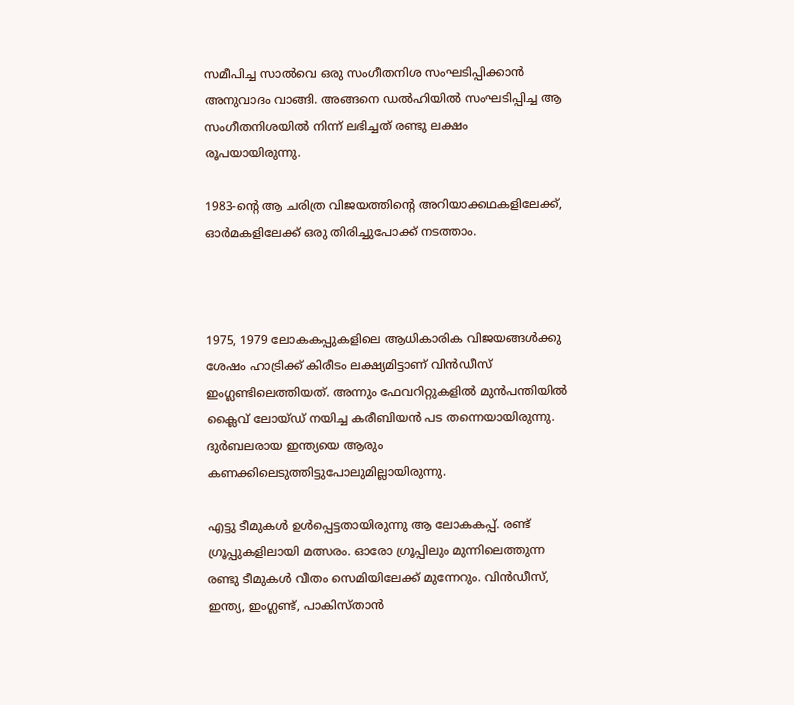സമീപിച്ച സാല്‍വെ ഒരു സംഗീതനിശ സംഘടിപ്പിക്കാന്‍ അനുവാദം വാങ്ങി. അങ്ങനെ ഡല്‍ഹിയില്‍ സംഘടിപ്പിച്ച ആ സംഗീതനിശയില്‍ നിന്ന് ലഭിച്ചത് രണ്ടു ലക്ഷം രൂപയായിരുന്നു.

1983-ന്റെ ആ ചരിത്ര വിജയത്തിന്റെ അറിയാക്കഥകളിലേക്ക്, ഓര്‍മകളിലേക്ക് ഒരു തിരിച്ചുപോക്ക് നടത്താം.



1975, 1979 ലോകകപ്പുകളിലെ ആധികാരിക വിജയങ്ങള്‍ക്കു ശേഷം ഹാട്രിക്ക് കിരീടം ലക്ഷ്യമിട്ടാണ് വിന്‍ഡീസ് ഇംഗ്ലണ്ടിലെത്തിയത്. അന്നും ഫേവറിറ്റുകളില്‍ മുന്‍പന്തിയില്‍ ക്ലൈവ് ലോയ്ഡ് നയിച്ച കരീബിയന്‍ പട തന്നെയായിരുന്നു. ദുര്‍ബലരായ ഇന്ത്യയെ ആരും കണക്കിലെടുത്തിട്ടുപോലുമില്ലായിരുന്നു.

എട്ടു ടീമുകള്‍ ഉള്‍പ്പെട്ടതായിരുന്നു ആ ലോകകപ്പ്. രണ്ട് ഗ്രൂപ്പുകളിലായി മത്സരം. ഓരോ ഗ്രൂപ്പിലും മുന്നിലെത്തുന്ന രണ്ടു ടീമുകള്‍ വീതം സെമിയിലേക്ക് മുന്നേറും. വിന്‍ഡീസ്, ഇന്ത്യ, ഇംഗ്ലണ്ട്, പാകിസ്താന്‍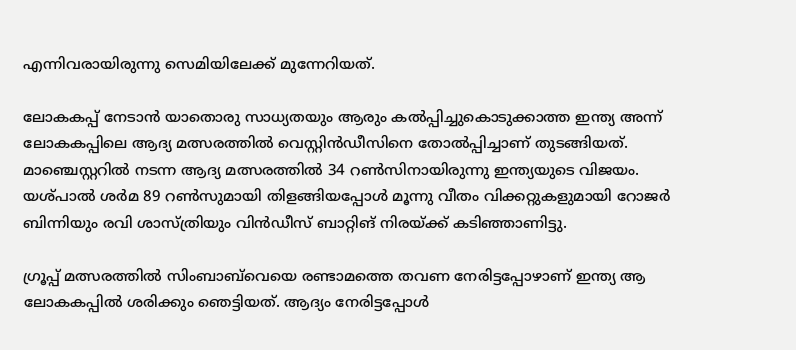എന്നിവരായിരുന്നു സെമിയിലേക്ക് മുന്നേറിയത്.

ലോകകപ്പ് നേടാന്‍ യാതൊരു സാധ്യതയും ആരും കല്‍പ്പിച്ചുകൊടുക്കാത്ത ഇന്ത്യ അന്ന് ലോകകപ്പിലെ ആദ്യ മത്സരത്തില്‍ വെസ്റ്റിന്‍ഡീസിനെ തോല്‍പ്പിച്ചാണ് തുടങ്ങിയത്. മാഞ്ചെസ്റ്ററില്‍ നടന്ന ആദ്യ മത്സരത്തില്‍ 34 റണ്‍സിനായിരുന്നു ഇന്ത്യയുടെ വിജയം. യശ്പാല്‍ ശര്‍മ 89 റണ്‍സുമായി തിളങ്ങിയപ്പോള്‍ മൂന്നു വീതം വിക്കറ്റുകളുമായി റോജര്‍ ബിന്നിയും രവി ശാസ്ത്രിയും വിന്‍ഡീസ് ബാറ്റിങ് നിരയ്ക്ക് കടിഞ്ഞാണിട്ടു.

ഗ്രൂപ്പ് മത്സരത്തില്‍ സിംബാബ്‌വെയെ രണ്ടാമത്തെ തവണ നേരിട്ടപ്പോഴാണ് ഇന്ത്യ ആ ലോകകപ്പില്‍ ശരിക്കും ഞെട്ടിയത്. ആദ്യം നേരിട്ടപ്പോള്‍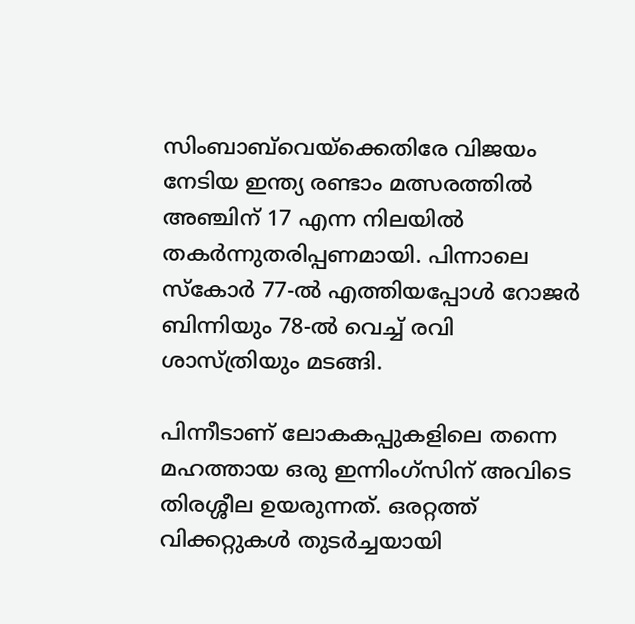സിംബാബ്‌വെയ്‌ക്കെതിരേ വിജയം നേടിയ ഇന്ത്യ രണ്ടാം മത്സരത്തില്‍ അഞ്ചിന് 17 എന്ന നിലയില്‍ തകര്‍ന്നുതരിപ്പണമായി. പിന്നാലെ സ്‌കോര്‍ 77-ല്‍ എത്തിയപ്പോള്‍ റോജര്‍ ബിന്നിയും 78-ല്‍ വെച്ച് രവി ശാസ്ത്രിയും മടങ്ങി.

പിന്നീടാണ് ലോകകപ്പുകളിലെ തന്നെ മഹത്തായ ഒരു ഇന്നിംഗ്‌സിന് അവിടെ തിരശ്ശീല ഉയരുന്നത്. ഒരറ്റത്ത് വിക്കറ്റുകള്‍ തുടര്‍ച്ചയായി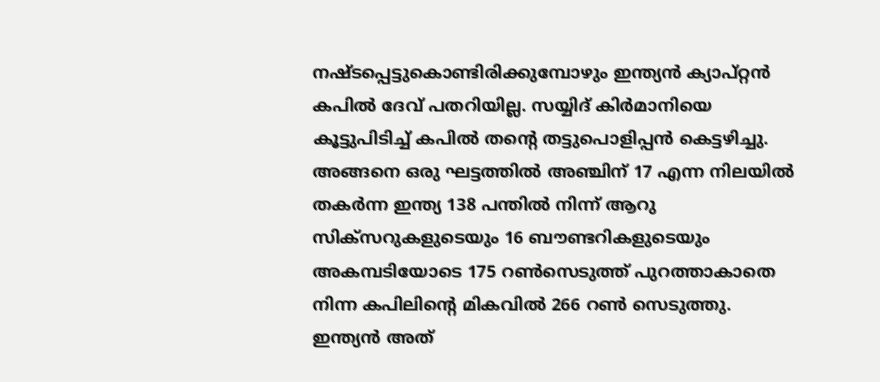നഷ്ടപ്പെട്ടുകൊണ്ടിരിക്കുമ്പോഴും ഇന്ത്യന്‍ ക്യാപ്റ്റന്‍ കപില്‍ ദേവ് പതറിയില്ല. സയ്യിദ് കിര്‍മാനിയെ കൂട്ടുപിടിച്ച് കപില്‍ തന്റെ തട്ടുപൊളിപ്പന്‍ കെട്ടഴിച്ചു. അങ്ങനെ ഒരു ഘട്ടത്തില്‍ അഞ്ചിന് 17 എന്ന നിലയില്‍ തകര്‍ന്ന ഇന്ത്യ 138 പന്തില്‍ നിന്ന് ആറു സിക്‌സറുകളുടെയും 16 ബൗണ്ടറികളുടെയും അകമ്പടിയോടെ 175 റണ്‍സെടുത്ത് പുറത്താകാതെ നിന്ന കപിലിന്റെ മികവില്‍ 266 റണ്‍ സെടുത്തു. ഇന്ത്യന്‍ അത്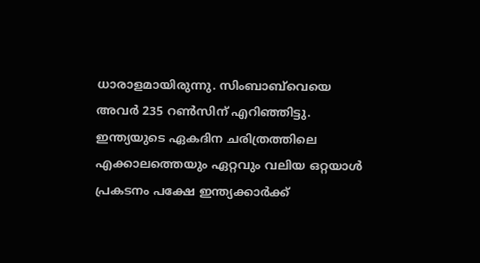ധാരാളമായിരുന്നു. സിംബാബ്‌വെയെ അവര്‍ 235 റണ്‍സിന് എറിഞ്ഞിട്ടു. ഇന്ത്യയുടെ ഏകദിന ചരിത്രത്തിലെ എക്കാലത്തെയും ഏറ്റവും വലിയ ഒറ്റയാള്‍ പ്രകടനം പക്ഷേ ഇന്ത്യക്കാര്‍ക്ക്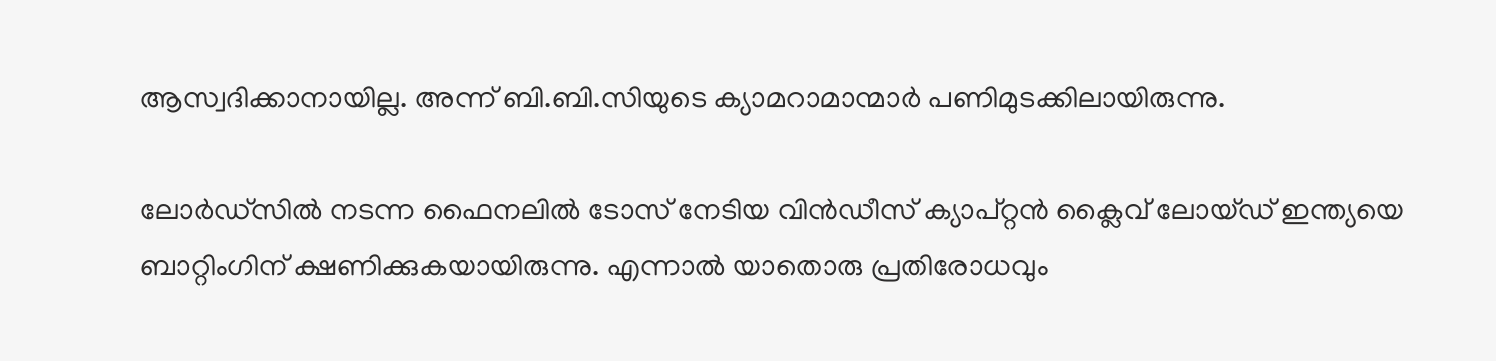ആസ്വദിക്കാനായില്ല. അന്ന് ബി.ബി.സിയുടെ ക്യാമറാമാന്മാര്‍ പണിമുടക്കിലായിരുന്നു.

ലോര്‍ഡ്‌സില്‍ നടന്ന ഫൈനലില്‍ ടോസ് നേടിയ വിന്‍ഡീസ് ക്യാപ്റ്റന്‍ ക്ലൈവ് ലോയ്ഡ് ഇന്ത്യയെ ബാറ്റിംഗിന് ക്ഷണിക്കുകയായിരുന്നു. എന്നാല്‍ യാതൊരു പ്രതിരോധവും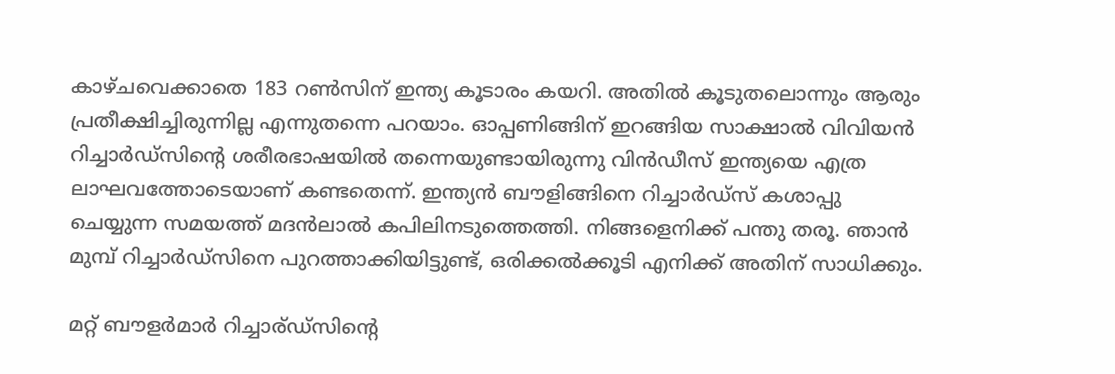കാഴ്ചവെക്കാതെ 183 റണ്‍സിന് ഇന്ത്യ കൂടാരം കയറി. അതില്‍ കൂടുതലൊന്നും ആരും പ്രതീക്ഷിച്ചിരുന്നില്ല എന്നുതന്നെ പറയാം. ഓപ്പണിങ്ങിന് ഇറങ്ങിയ സാക്ഷാല്‍ വിവിയന്‍ റിച്ചാര്‍ഡ്‌സിന്റെ ശരീരഭാഷയില്‍ തന്നെയുണ്ടായിരുന്നു വിന്‍ഡീസ് ഇന്ത്യയെ എത്ര ലാഘവത്തോടെയാണ് കണ്ടതെന്ന്. ഇന്ത്യന്‍ ബൗളിങ്ങിനെ റിച്ചാര്‍ഡ്‌സ് കശാപ്പു ചെയ്യുന്ന സമയത്ത് മദന്‍ലാല്‍ കപിലിനടുത്തെത്തി. നിങ്ങളെനിക്ക് പന്തു തരൂ. ഞാന്‍ മുമ്പ് റിച്ചാര്‍ഡ്‌സിനെ പുറത്താക്കിയിട്ടുണ്ട്, ഒരിക്കല്‍ക്കൂടി എനിക്ക് അതിന് സാധിക്കും.

മറ്റ് ബൗളര്‍മാര്‍ റിച്ചാര്ഡ്‌സിന്റെ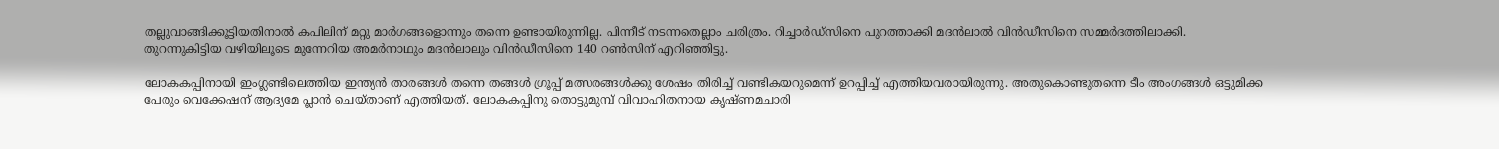തല്ലുവാങ്ങിക്കൂട്ടിയതിനാല്‍ കപിലിന് മറ്റു മാര്‍ഗങ്ങളൊന്നും തന്നെ ഉണ്ടായിരുന്നില്ല. പിന്നീട് നടന്നതെല്ലാം ചരിത്രം. റിച്ചാര്‍ഡ്‌സിനെ പുറത്താക്കി മദന്‍ലാല്‍ വിന്‍ഡീസിനെ സമ്മര്‍ദത്തിലാക്കി. തുറന്നുകിട്ടിയ വഴിയിലൂടെ മുന്നേറിയ അമര്‍നാഥും മദന്‍ലാലും വിന്‍ഡീസിനെ 140 റണ്‍സിന് എറിഞ്ഞിട്ടു.

ലോകകപ്പിനായി ഇംഗ്ലണ്ടിലെത്തിയ ഇന്ത്യന്‍ താരങ്ങള്‍ തന്നെ തങ്ങള്‍ ഗ്രൂപ്പ് മത്സരങ്ങള്‍ക്കു ശേഷം തിരിച്ച് വണ്ടികയറുമെന്ന് ഉറപ്പിച്ച് എത്തിയവരായിരുന്നു. അതുകൊണ്ടുതന്നെ ടീം അംഗങ്ങള്‍ ഒട്ടുമിക്ക പേരും വെക്കേഷന് ആദ്യമേ പ്ലാന്‍ ചെയ്താണ് എത്തിയത്. ലോകകപ്പിനു തൊട്ടുമുമ്പ് വിവാഹിതനായ കൃഷ്ണമചാരി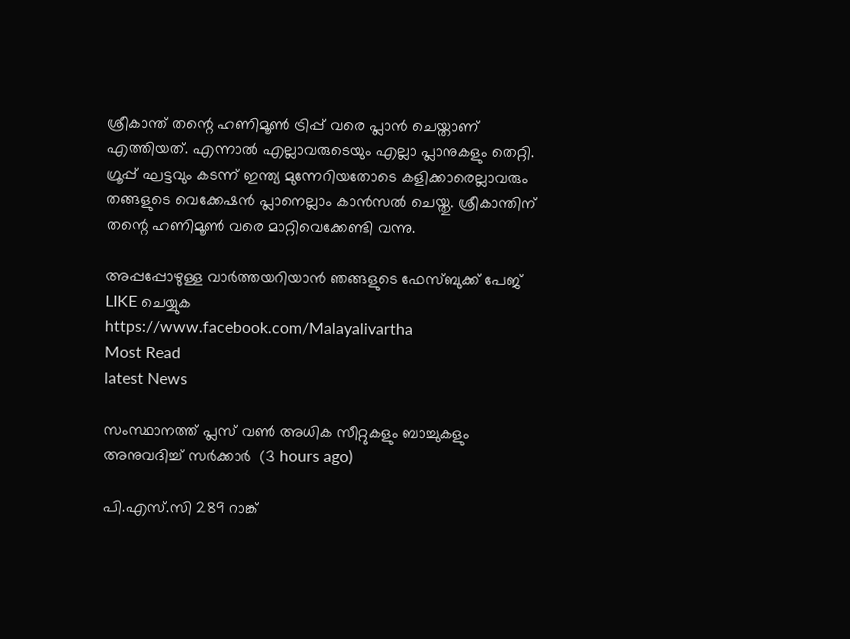ശ്രീകാന്ത് തന്റെ ഹണിമൂണ്‍ ട്രിപ്പ് വരെ പ്ലാന്‍ ചെയ്താണ് എത്തിയത്. എന്നാല്‍ എല്ലാവരുടെയും എല്ലാ പ്ലാനുകളും തെറ്റി. ഗ്രൂപ്പ് ഘട്ടവും കടന്ന് ഇന്ത്യ മുന്നേറിയതോടെ കളിക്കാരെല്ലാവരും തങ്ങളുടെ വെക്കേഷന്‍ പ്ലാനെല്ലാം കാന്‍സല്‍ ചെയ്തു. ശ്രീകാന്തിന് തന്റെ ഹണിമൂണ്‍ വരെ മാറ്റിവെക്കേണ്ടി വന്നു.

അപ്പപ്പോഴുള്ള വാര്‍ത്തയറിയാന്‍ ഞങ്ങളുടെ ഫേസ്‌ബുക്ക്‌ പേജ് LIKE ചെയ്യുക
https://www.facebook.com/Malayalivartha
Most Read
latest News

സംസ്ഥാനത്ത് പ്ലസ് വണ്‍ അധിക സീറ്റുകളും ബാച്ചുകളും അനുവദിച്ച് സര്‍ക്കാര്‍  (3 hours ago)

പി.എസ്.സി 289 റാങ്ക്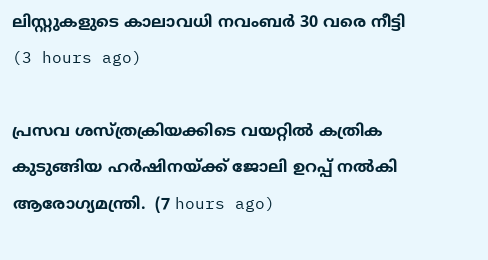ലിസ്റ്റുകളുടെ കാലാവധി നവംബര്‍ 30 വരെ നീട്ടി  (3 hours ago)

പ്രസവ ശസ്ത്രക്രിയക്കിടെ വയറ്റിൽ കത്രിക കുടുങ്ങിയ ഹർഷിനയ്ക്ക് ജോലി ഉറപ്പ് നൽകി ആരോഗ്യമന്ത്രി.  (7 hours ago)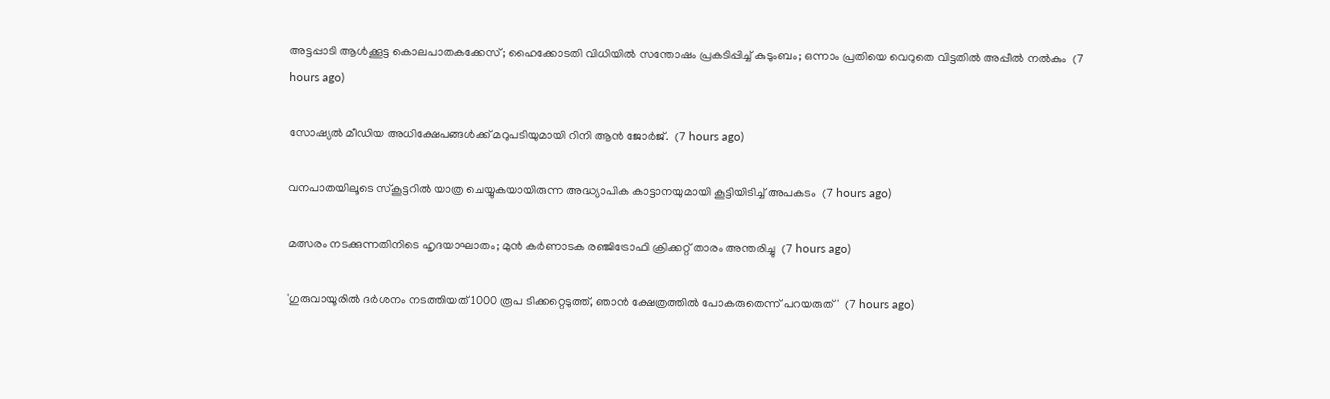അട്ടപ്പാടി ആള്‍ക്കൂട്ട കൊലപാതകക്കേസ്; ഹൈക്കോടതി വിധിയില്‍ സന്തോഷം പ്രകടിപ്പിച്ച് കുടുംബം; ഒന്നാം പ്രതിയെ വെറുതെ വിട്ടതില്‍ അപ്പീല്‍ നല്‍കും  (7 hours ago)

സോഷ്യല്‍ മീഡിയ അധിക്ഷേപങ്ങള്‍ക്ക് മറുപടിയുമായി റിനി ആന്‍ ജോര്‍ജ്.  (7 hours ago)

വനപാതയിലൂടെ സ്‌കൂട്ടറിൽ യാത്ര ചെയ്യുകയായിരുന്ന അദ്ധ്യാപിക കാട്ടാനയുമായി കൂട്ടിയിടിച്ച് അപകടം  (7 hours ago)

മത്സരം നടക്കുന്നതിനിടെ ഹൃദയാഘാതം; മുൻ കർണാടക രഞ്ജിട്രോഫി ക്രിക്കറ്റ് താരം അന്തരിച്ചു  (7 hours ago)

'ഗുരുവായൂരിൽ ദർശനം നടത്തിയത് 1000 രൂപ ടിക്കറ്റെടുത്ത്, ഞാൻ ക്ഷേത്രത്തിൽ പോകരുതെന്ന് പറയരുത്'  (7 hours ago)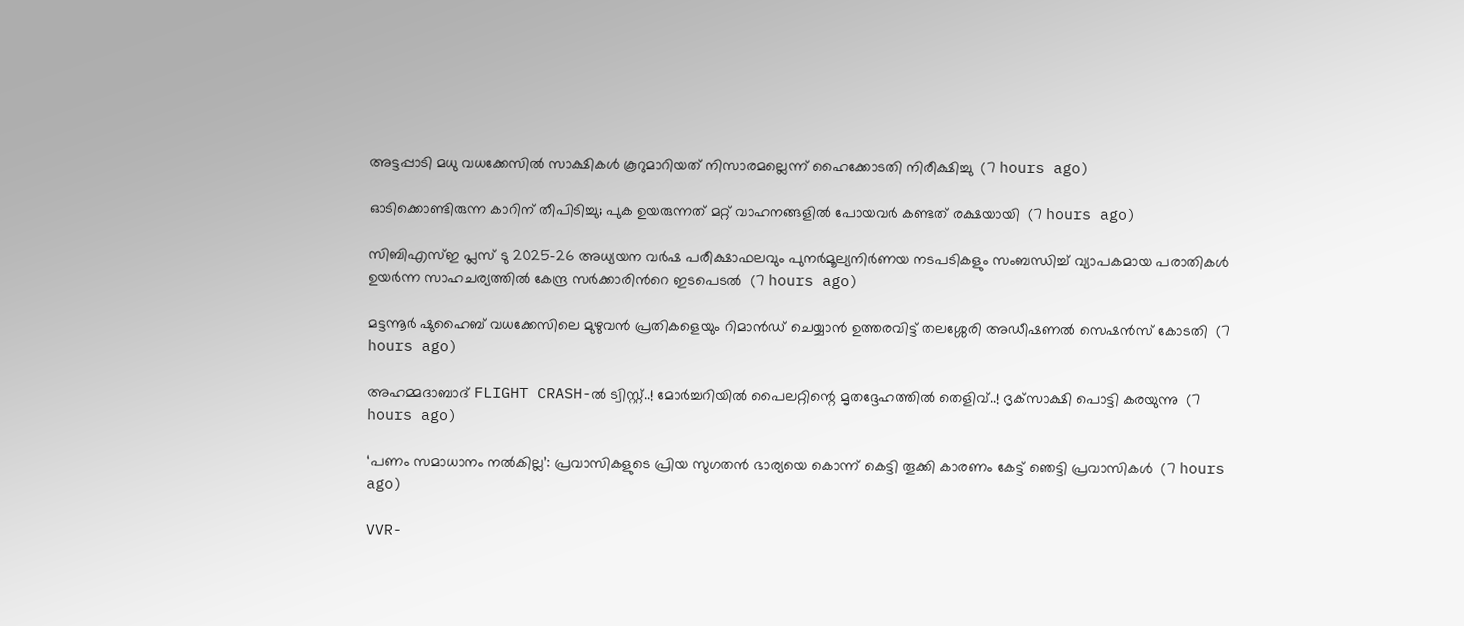അട്ടപ്പാടി മധു വധക്കേസിൽ സാക്ഷികള്‍ കൂറുമാറിയത് നിസാരമല്ലെന്ന് ഹൈക്കോടതി നിരീക്ഷിച്ചു  (7 hours ago)

ഓടിക്കൊണ്ടിരുന്ന കാറിന് തീപിടിച്ചു; പുക ഉയരുന്നത് മറ്റ് വാഹനങ്ങളില്‍ പോയവര്‍ കണ്ടത് രക്ഷയായി  (7 hours ago)

സിബിഎസ്ഇ പ്ലസ് ടു 2025–26 അധ്യയന വർഷ പരീക്ഷാഫലവും പുനർമൂല്യനിർണയ നടപടികളും സംബന്ധിച്ച് വ്യാപകമായ പരാതികൾ ഉയർന്ന സാഹചര്യത്തിൽ കേന്ദ്ര സർക്കാരിന്‍റെ ഇടപെടൽ  (7 hours ago)

മട്ടന്നൂർ ഷുഹൈബ് വധക്കേസിലെ മുഴുവൻ പ്രതികളെയും റിമാൻഡ് ചെയ്യാൻ ഉത്തരവിട്ട് തലശ്ശേരി അഡീഷണൽ സെഷൻസ് കോടതി  (7 hours ago)

അഹമ്മദാബാദ് FLIGHT CRASH-ൽ ട്വിസ്റ്റ്..! മോർച്ചറിയിൽ പൈലറ്റിന്റെ മൃതദ്ദേഹത്തിൽ തെളിവ്..! ദൃക്‌സാക്ഷി പൊട്ടി കരയുന്നു  (7 hours ago)

‘പണം സമാധാനം നൽകില്ല’: പ്രവാസികളുടെ പ്രിയ സുഗതൻ ഭാര്യയെ കൊന്ന് കെട്ടി തൂക്കി കാരണം കേട്ട് ഞെട്ടി പ്രവാസികൾ  (7 hours ago)

VVR-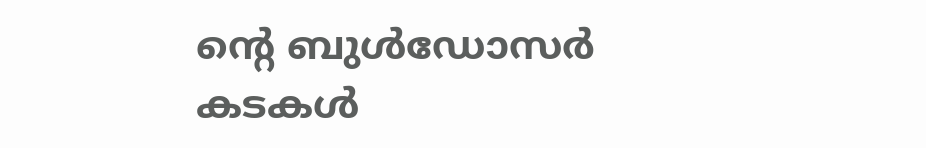ന്റെ ബുൾഡോസർ കടകൾ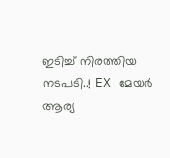ഇടിച്ച് നിരത്തിയ നടപടി..! EX മേയർ ആര്യ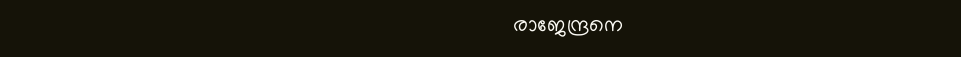രാജേന്ദ്രനെ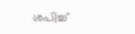ശപിച്ച്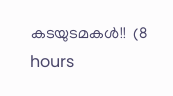കടയുടമകൾ!!  (8 hours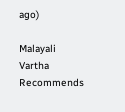ago)

Malayali Vartha Recommends